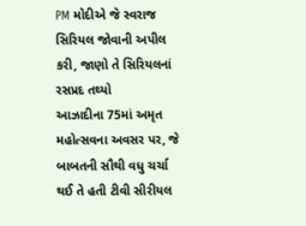PM મોદીએ જે સ્વરાજ સિરિયલ જોવાની અપીલ કરી, જાણો તે સિરિયલનાં રસપ્રદ તથ્યો
આઝાદીના 75માં અમૃત મહોત્સવના અવસર પર, જે બાબતની સૌથી વધુ ચર્ચા થઈ તે હતી ટીવી સીરીયલ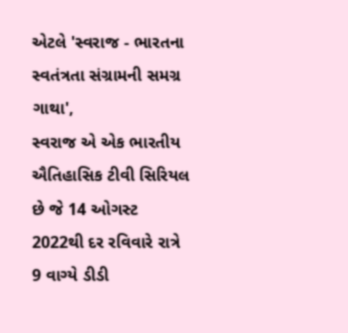એટલે 'સ્વરાજ - ભારતના સ્વતંત્રતા સંગ્રામની સમગ્ર ગાથા',
સ્વરાજ એ એક ભારતીય ઐતિહાસિક ટીવી સિરિયલ છે જે 14 ઓગસ્ટ 2022થી દર રવિવારે રાત્રે 9 વાગ્યે ડીડી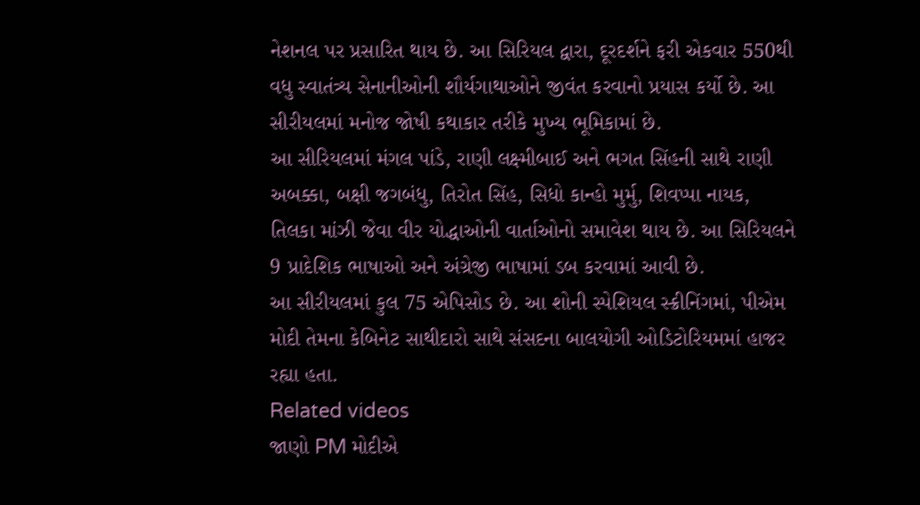નેશનલ પર પ્રસારિત થાય છે. આ સિરિયલ દ્વારા, દૂરદર્શને ફરી એકવાર 550થી વધુ સ્વાતંત્ર્ય સેનાનીઓની શૌર્યગાથાઓને જીવંત કરવાનો પ્રયાસ કર્યો છે. આ સીરીયલમાં મનોજ જોષી કથાકાર તરીકે મુખ્ય ભૂમિકામાં છે.
આ સીરિયલમાં મંગલ પાંડે, રાણી લક્ષ્મીબાઈ અને ભગત સિંહની સાથે રાણી અબક્કા, બક્ષી જગબંધુ, તિરોત સિંહ, સિધો કાન્હો મુર્મુ, શિવપ્પા નાયક, તિલકા માંઝી જેવા વીર યોદ્ધાઓની વાર્તાઓનો સમાવેશ થાય છે. આ સિરિયલને 9 પ્રાદેશિક ભાષાઓ અને અંગ્રેજી ભાષામાં ડબ કરવામાં આવી છે.
આ સીરીયલમાં કુલ 75 એપિસોડ છે. આ શોની સ્પેશિયલ સ્ક્રીનિંગમાં, પીએમ મોદી તેમના કેબિનેટ સાથીદારો સાથે સંસદના બાલયોગી ઓડિટોરિયમમાં હાજર રહ્યા હતા.
Related videos
જાણો PM મોદીએ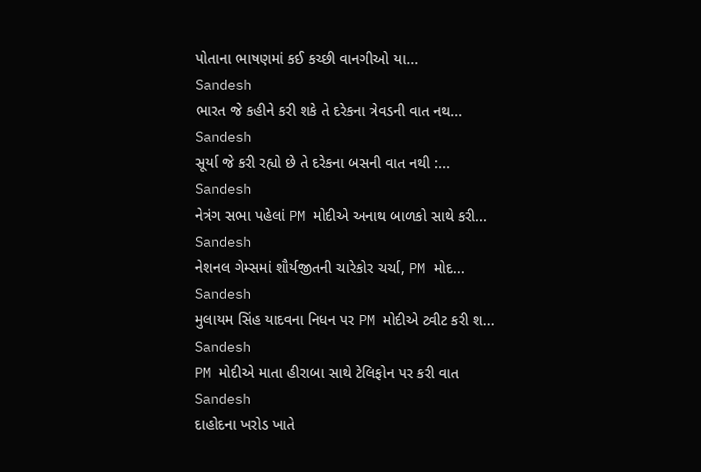પોતાના ભાષણમાં કઈ કચ્છી વાનગીઓ યા...
Sandesh
ભારત જે કહીને કરી શકે તે દરેકના ત્રેવડની વાત નથ...
Sandesh
સૂર્યા જે કરી રહ્યો છે તે દરેકના બસની વાત નથી :...
Sandesh
નેત્રંગ સભા પહેલાં PM મોદીએ અનાથ બાળકો સાથે કરી...
Sandesh
નેશનલ ગેમ્સમાં શૌર્યજીતની ચારેકોર ચર્ચા, PM મોદ...
Sandesh
મુલાયમ સિંહ યાદવના નિધન પર PM મોદીએ ટ્વીટ કરી શ...
Sandesh
PM મોદીએ માતા હીરાબા સાથે ટેલિફોન પર કરી વાત
Sandesh
દાહોદના ખરોડ ખાતે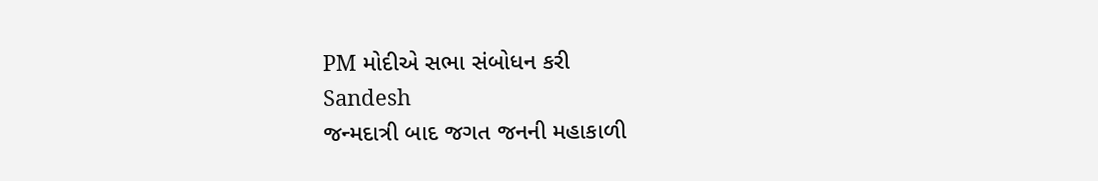PM મોદીએ સભા સંબોધન કરી
Sandesh
જન્મદાત્રી બાદ જગત જનની મહાકાળી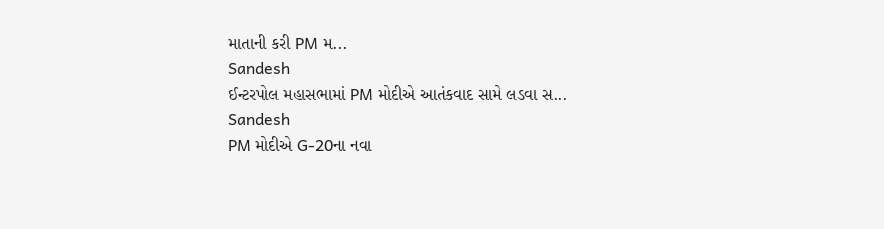માતાની કરી PM મ...
Sandesh
ઈન્ટરપોલ મહાસભામાં PM મોદીએ આતંકવાદ સામે લડવા સ...
Sandesh
PM મોદીએ G-20ના નવા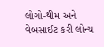લોગો-થીમ અને વેબસાઈટ કરી લોન્ચ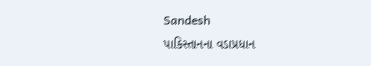Sandesh
પાકિસ્તાનના વડાપ્રધાન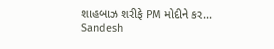શાહબાઝ શરીફે PM મોદીને કર...
Sandesh